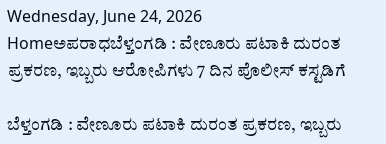Wednesday, June 24, 2026
Homeಅಪರಾಧಬೆಳ್ತಂಗಡಿ : ವೇಣೂರು ಪಟಾಕಿ ದುರಂತ ಪ್ರಕರಣ, ಇಬ್ಬರು ಆರೋಪಿಗಳು 7 ದಿನ ಪೊಲೀಸ್ ಕಸ್ಟಡಿಗೆ

ಬೆಳ್ತಂಗಡಿ : ವೇಣೂರು ಪಟಾಕಿ ದುರಂತ ಪ್ರಕರಣ, ಇಬ್ಬರು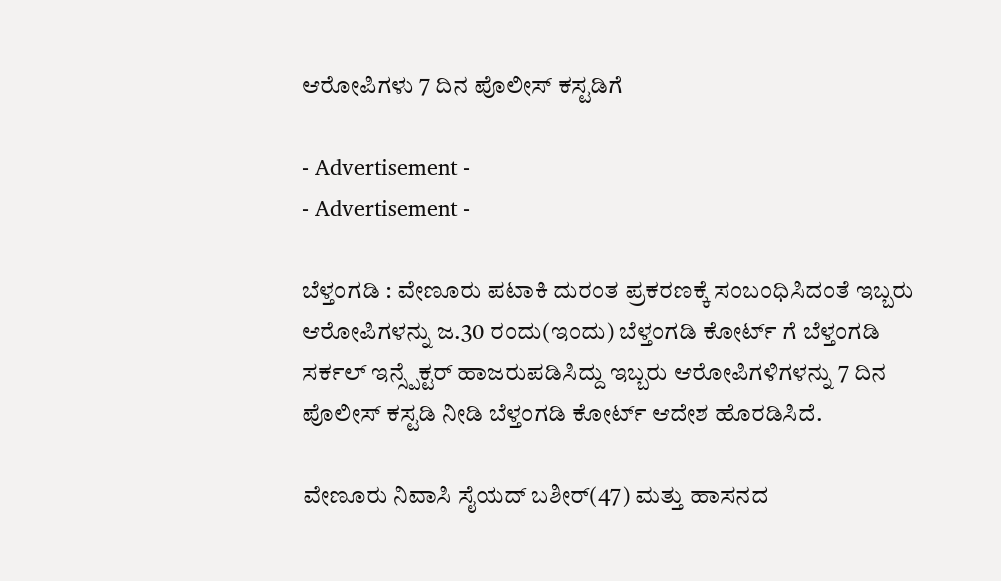ಆರೋಪಿಗಳು 7 ದಿನ ಪೊಲೀಸ್ ಕಸ್ಟಡಿಗೆ

- Advertisement -
- Advertisement -

ಬೆಳ್ತಂಗಡಿ : ವೇಣೂರು ಪಟಾಕಿ ದುರಂತ ಪ್ರಕರಣಕ್ಕೆ ಸಂಬಂಧಿಸಿದಂತೆ ಇಬ್ಬರು ಆರೋಪಿಗಳನ್ನು ಜ.30 ರಂದು(ಇಂದು) ಬೆಳ್ತಂಗಡಿ ಕೋರ್ಟ್ ಗೆ ಬೆಳ್ತಂಗಡಿ ಸರ್ಕಲ್ ಇನ್ಸ್ಪೆಕ್ಟರ್ ಹಾಜರುಪಡಿಸಿದ್ದು ಇಬ್ಬರು ಆರೋಪಿಗಳಿಗಳನ್ನು 7 ದಿನ ಪೊಲೀಸ್ ಕಸ್ಟಡಿ ನೀಡಿ ಬೆಳ್ತಂಗಡಿ ಕೋರ್ಟ್ ಆದೇಶ ಹೊರಡಿಸಿದೆ.

ವೇಣೂರು ನಿವಾಸಿ ಸೈಯದ್ ಬಶೀರ್(47) ಮತ್ತು ಹಾಸನದ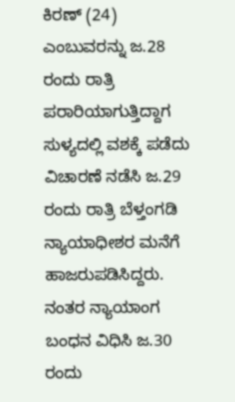ಕಿರಣ್ (24) ಎಂಬುವರನ್ನು ಜ.28 ರಂದು ರಾತ್ರಿ ಪರಾರಿಯಾಗುತ್ತಿದ್ದಾಗ ಸುಳ್ಯದಲ್ಲಿ ವಶಕ್ಕೆ ಪಡೆದು ವಿಚಾರಣೆ ನಡೆಸಿ ಜ.29 ರಂದು ರಾತ್ರಿ ಬೆಳ್ತಂಗಡಿ ನ್ಯಾಯಾಧೀಶರ ಮನೆಗೆ ಹಾಜರುಪಡಿಸಿದ್ದರು. ನಂತರ ನ್ಯಾಯಾಂಗ ಬಂಧನ ವಿಧಿಸಿ ಜ.30 ರಂದು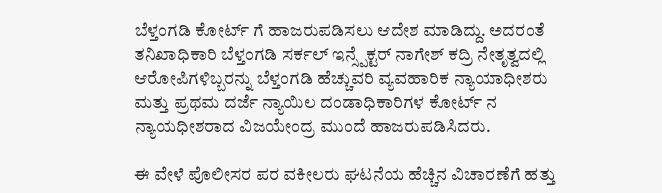ಬೆಳ್ತಂಗಡಿ ಕೋರ್ಟ್ ಗೆ ಹಾಜರುಪಡಿಸಲು ಆದೇಶ ಮಾಡಿದ್ದು. ಅದರಂತೆ ತನಿಖಾಧಿಕಾರಿ ಬೆಳ್ತಂಗಡಿ ಸರ್ಕಲ್ ಇನ್ಸ್ಪೆಕ್ಟರ್ ನಾಗೇಶ್ ಕದ್ರಿ ನೇತೃತ್ವದಲ್ಲಿ ಆರೋಪಿಗಳಿಬ್ಬರನ್ನು ಬೆಳ್ತಂಗಡಿ ಹೆಚ್ಚುವರಿ ವ್ಯವಹಾರಿಕ ನ್ಯಾಯಾಧೀಶರು ಮತ್ತು ಪ್ರಥಮ ದರ್ಜೆ ನ್ಯಾಯಿಲ ದಂಡಾಧಿಕಾರಿಗಳ ಕೋರ್ಟ್ ನ ನ್ಯಾಯಧೀಶರಾದ ವಿಜಯೇಂದ್ರ ಮುಂದೆ ಹಾಜರುಪಡಿಸಿದರು.

ಈ ವೇಳೆ ಪೊಲೀಸರ ಪರ ವಕೀಲರು ಘಟನೆಯ ಹೆಚ್ಚಿನ ವಿಚಾರಣೆಗೆ ಹತ್ತು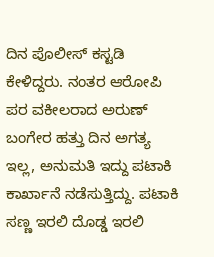ದಿನ ಪೊಲೀಸ್ ಕಸ್ಟಡಿ ಕೇಳಿದ್ದರು. ನಂತರ ಆರೋಪಿ ಪರ ವಕೀಲರಾದ ಅರುಣ್ ಬಂಗೇರ ಹತ್ತು ದಿನ ಅಗತ್ಯ ಇಲ್ಲ, ಅನುಮತಿ ಇದ್ದು ಪಟಾಕಿ ಕಾರ್ಖಾನೆ ನಡೆಸುತ್ತಿದ್ದು. ಪಟಾಕಿ ಸಣ್ಣ ಇರಲಿ ದೊಡ್ಡ ಇರಲಿ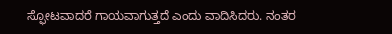ಸ್ಫೋಟವಾದರೆ ಗಾಯವಾಗುತ್ತದೆ ಎಂದು ವಾದಿಸಿದರು. ನಂತರ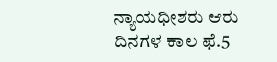ನ್ಯಾಯಧೀಶರು ಆರು ದಿನಗಳ ಕಾಲ ಫೆ.5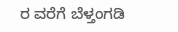ರ ವರೆಗೆ ಬೆಳ್ತಂಗಡಿ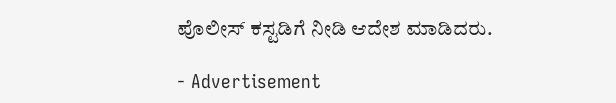ಪೊಲೀಸ್ ಕಸ್ಟಡಿಗೆ ನೀಡಿ ಆದೇಶ ಮಾಡಿದರು.

- Advertisement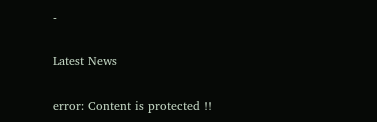-

Latest News

error: Content is protected !!